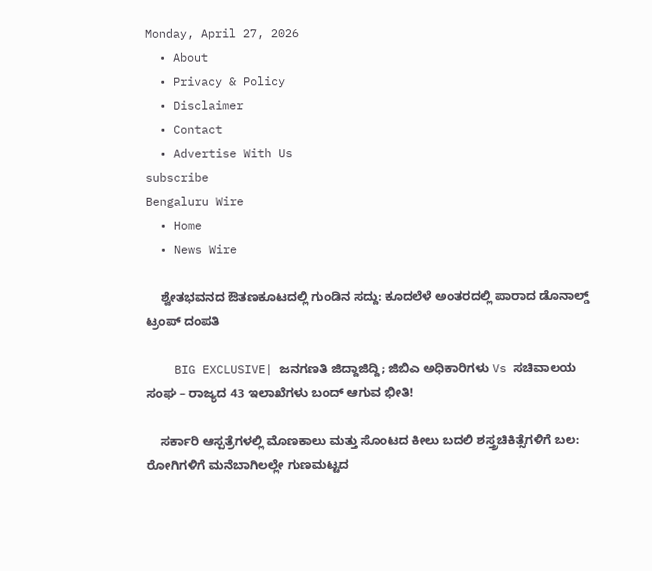Monday, April 27, 2026
  • About
  • Privacy & Policy
  • Disclaimer
  • Contact
  • Advertise With Us
subscribe
Bengaluru Wire
  • Home
  • News Wire

    ಶ್ವೇತಭವನದ ಔತಣಕೂಟದಲ್ಲಿ ಗುಂಡಿನ ಸದ್ದು: ಕೂದಲೆಳೆ ಅಂತರದಲ್ಲಿ ಪಾರಾದ ಡೊನಾಲ್ಡ್ ಟ್ರಂಪ್ ದಂಪತಿ

    BIG EXCLUSIVE| ಜನಗಣತಿ ಜಿದ್ದಾಜಿದ್ದಿ; ಜಿಬಿಎ ಅಧಿಕಾರಿಗಳು Vs ಸಚಿವಾಲಯ ಸಂಘ – ರಾಜ್ಯದ 43 ಇಲಾಖೆಗಳು ಬಂದ್ ಆಗುವ ಭೀತಿ!

    ಸರ್ಕಾರಿ ಆಸ್ಪತ್ರೆಗಳಲ್ಲಿ ಮೊಣಕಾಲು ಮತ್ತು ಸೊಂಟದ ಕೀಲು ಬದಲಿ ಶಸ್ತ್ರಚಿಕಿತ್ಸೆಗಳಿಗೆ ಬಲ: ರೋಗಿಗಳಿಗೆ ಮನೆಬಾಗಿಲಲ್ಲೇ ಗುಣಮಟ್ಟದ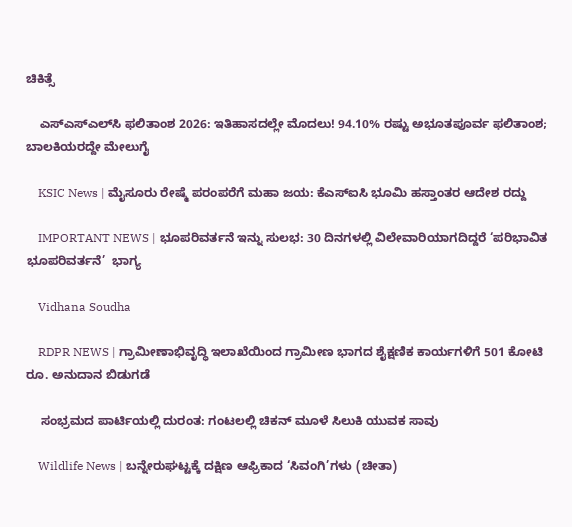ಚಿಕಿತ್ಸೆ

    ಎಸ್‌ಎಸ್‌ಎಲ್‌ಸಿ ಫಲಿತಾಂಶ 2026: ಇತಿಹಾಸದಲ್ಲೇ ಮೊದಲು! 94.10% ರಷ್ಟು ಅಭೂತಪೂರ್ವ ಫಲಿತಾಂಶ; ಬಾಲಕಿಯರದ್ದೇ ಮೇಲುಗೈ

    KSIC News | ಮೈಸೂರು ರೇಷ್ಮೆ ಪರಂಪರೆಗೆ ಮಹಾ ಜಯ: ಕೆಎಸ್‌ಐಸಿ ಭೂಮಿ ಹಸ್ತಾಂತರ ಆದೇಶ ರದ್ದು

    IMPORTANT NEWS | ಭೂಪರಿವರ್ತನೆ ಇನ್ನು ಸುಲಭ: 30 ದಿನಗಳಲ್ಲಿ ವಿಲೇವಾರಿಯಾಗದಿದ್ದರೆ ‘ಪರಿಭಾವಿತ ಭೂಪರಿವರ್ತನೆ’  ಭಾಗ್ಯ

    Vidhana Soudha

    RDPR NEWS | ಗ್ರಾಮೀಣಾಭಿವೃದ್ಧಿ ಇಲಾಖೆಯಿಂದ ಗ್ರಾಮೀಣ ಭಾಗದ ಶೈಕ್ಷಣಿಕ ಕಾರ್ಯಗಳಿಗೆ‌ 501 ಕೋಟಿ ರೂ. ಅನುದಾನ ಬಿಡುಗಡೆ

    ಸಂಭ್ರಮದ ಪಾರ್ಟಿಯಲ್ಲಿ ದುರಂತ: ಗಂಟಲಲ್ಲಿ ಚಿಕನ್ ಮೂಳೆ ಸಿಲುಕಿ ಯುವಕ ಸಾವು

    Wildlife News | ಬನ್ನೇರುಘಟ್ಟಕ್ಕೆ ದಕ್ಷಿಣ ಆಫ್ರಿಕಾದ ‘ಸಿವಂಗಿ’ಗಳು (ಚೀತಾ)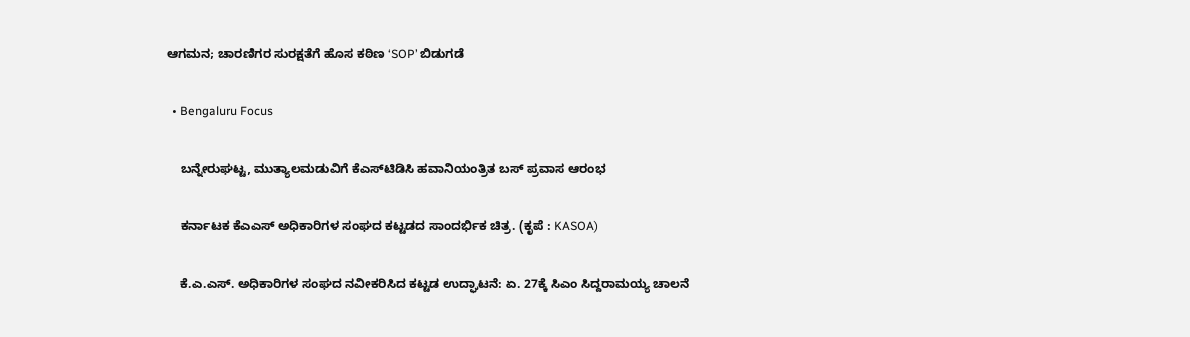ಆಗಮನ; ಚಾರಣಿಗರ ಸುರಕ್ಷತೆಗೆ ಹೊಸ ಕಠಿಣ ‘SOP’ ಬಿಡುಗಡೆ

  • Bengaluru Focus

    ಬನ್ನೇರುಘಟ್ಟ, ಮುತ್ಯಾಲಮಡುವಿಗೆ ಕೆಎಸ್‌ಟಿಡಿಸಿ ಹವಾನಿಯಂತ್ರಿತ ಬಸ್ ಪ್ರವಾಸ ಆರಂಭ

    ಕರ್ನಾಟಕ ಕೆಎಎಸ್ ಅಧಿಕಾರಿಗಳ ಸಂಘದ ಕಟ್ಟಡದ ಸಾಂದರ್ಭಿಕ ಚಿತ್ರ. (ಕೃಪೆ : KASOA)

    ಕೆ.ಎ.ಎಸ್. ಅಧಿಕಾರಿಗಳ ಸಂಘದ ನವೀಕರಿಸಿದ ಕಟ್ಟಡ ಉದ್ಘಾಟನೆ: ಏ. 27ಕ್ಕೆ ಸಿಎಂ ಸಿದ್ದರಾಮಯ್ಯ ಚಾಲನೆ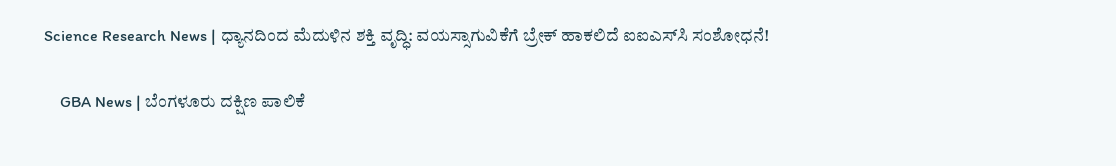Science Research News | ಧ್ಯಾನದಿಂದ ಮೆದುಳಿನ ಶಕ್ತಿ ವೃದ್ಧಿ: ವಯಸ್ಸಾಗುವಿಕೆಗೆ ಬ್ರೇಕ್ ಹಾಕಲಿದೆ ಐಐಎಸ್‌ಸಿ ಸಂಶೋಧನೆ!

    GBA News | ಬೆಂಗಳೂರು ದಕ್ಷಿಣ ಪಾಲಿಕೆ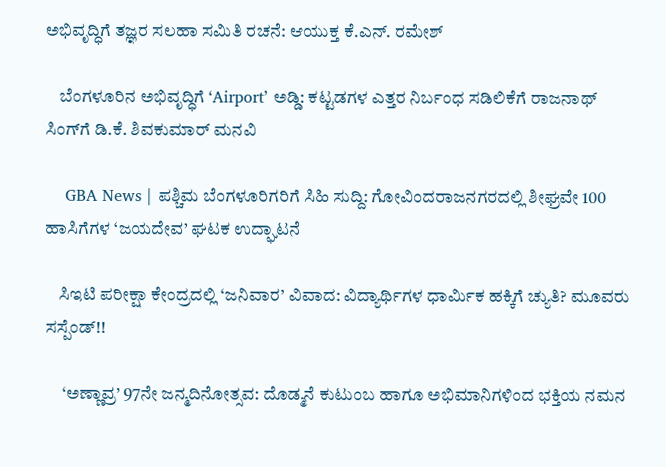ಅಭಿವೃದ್ಧಿಗೆ ತಜ್ಞರ ಸಲಹಾ ಸಮಿತಿ ರಚನೆ: ಆಯುಕ್ತ ಕೆ.ಎನ್. ರಮೇಶ್

    ಬೆಂಗಳೂರಿನ ಅಭಿವೃದ್ಧಿಗೆ ‘Airport’ ಅಡ್ಡಿ: ಕಟ್ಟಡಗಳ ಎತ್ತರ ನಿರ್ಬಂಧ ಸಡಿಲಿಕೆಗೆ ರಾಜನಾಥ್ ಸಿಂಗ್‌ಗೆ ಡಿ.ಕೆ. ಶಿವಕುಮಾರ್ ಮನವಿ

    GBA News | ಪಶ್ಚಿಮ ಬೆಂಗಳೂರಿಗರಿಗೆ ಸಿಹಿ ಸುದ್ದಿ: ಗೋವಿಂದರಾಜನಗರದಲ್ಲಿ ಶೀಘ್ರವೇ 100 ಹಾಸಿಗೆಗಳ ‘ಜಯದೇವ’ ಘಟಕ ಉದ್ಘಾಟನೆ

    ಸಿಇಟಿ ಪರೀಕ್ಷಾ ಕೇಂದ್ರದಲ್ಲಿ ‘ಜನಿವಾರ’ ವಿವಾದ: ವಿದ್ಯಾರ್ಥಿಗಳ ಧಾರ್ಮಿಕ ಹಕ್ಕಿಗೆ ಚ್ಯುತಿ? ಮೂವರು ಸಸ್ಪೆಂಡ್!!

     ‘ಅಣ್ಣಾವ್ರ’ 97ನೇ ಜನ್ಮದಿನೋತ್ಸವ: ದೊಡ್ಮನೆ ಕುಟುಂಬ ಹಾಗೂ ಅಭಿಮಾನಿಗಳಿಂದ ಭಕ್ತಿಯ ನಮನ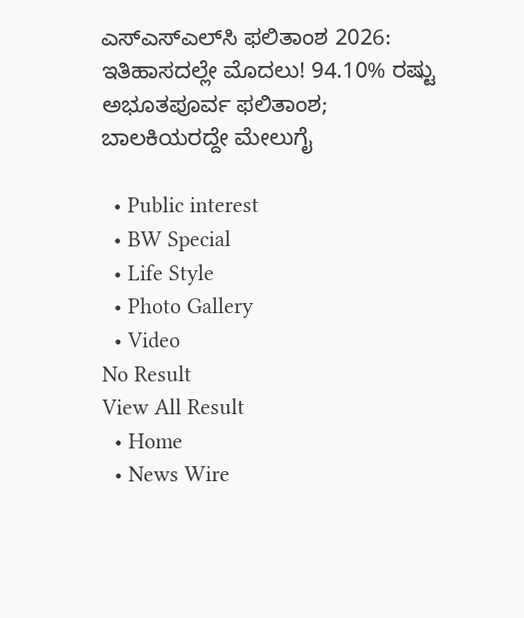ಎಸ್‌ಎಸ್‌ಎಲ್‌ಸಿ ಫಲಿತಾಂಶ 2026: ಇತಿಹಾಸದಲ್ಲೇ ಮೊದಲು! 94.10% ರಷ್ಟು ಅಭೂತಪೂರ್ವ ಫಲಿತಾಂಶ; ಬಾಲಕಿಯರದ್ದೇ ಮೇಲುಗೈ

  • Public interest
  • BW Special
  • Life Style
  • Photo Gallery
  • Video
No Result
View All Result
  • Home
  • News Wire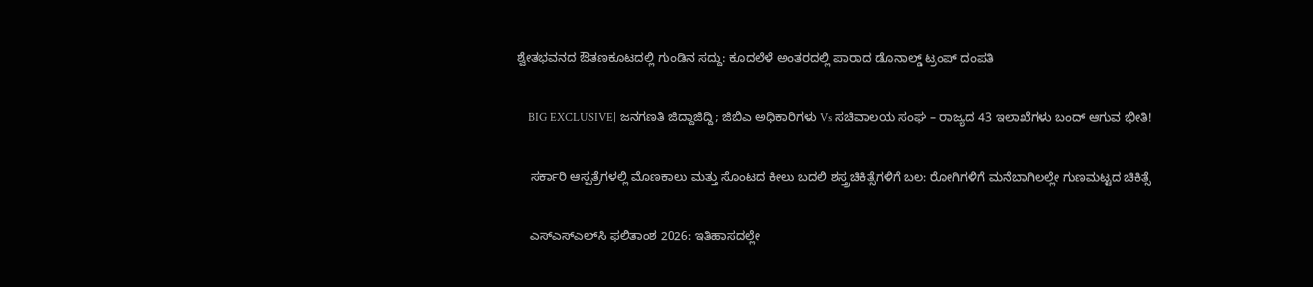ಶ್ವೇತಭವನದ ಔತಣಕೂಟದಲ್ಲಿ ಗುಂಡಿನ ಸದ್ದು: ಕೂದಲೆಳೆ ಅಂತರದಲ್ಲಿ ಪಾರಾದ ಡೊನಾಲ್ಡ್ ಟ್ರಂಪ್ ದಂಪತಿ

    BIG EXCLUSIVE| ಜನಗಣತಿ ಜಿದ್ದಾಜಿದ್ದಿ; ಜಿಬಿಎ ಅಧಿಕಾರಿಗಳು Vs ಸಚಿವಾಲಯ ಸಂಘ – ರಾಜ್ಯದ 43 ಇಲಾಖೆಗಳು ಬಂದ್ ಆಗುವ ಭೀತಿ!

    ಸರ್ಕಾರಿ ಆಸ್ಪತ್ರೆಗಳಲ್ಲಿ ಮೊಣಕಾಲು ಮತ್ತು ಸೊಂಟದ ಕೀಲು ಬದಲಿ ಶಸ್ತ್ರಚಿಕಿತ್ಸೆಗಳಿಗೆ ಬಲ: ರೋಗಿಗಳಿಗೆ ಮನೆಬಾಗಿಲಲ್ಲೇ ಗುಣಮಟ್ಟದ ಚಿಕಿತ್ಸೆ

    ಎಸ್‌ಎಸ್‌ಎಲ್‌ಸಿ ಫಲಿತಾಂಶ 2026: ಇತಿಹಾಸದಲ್ಲೇ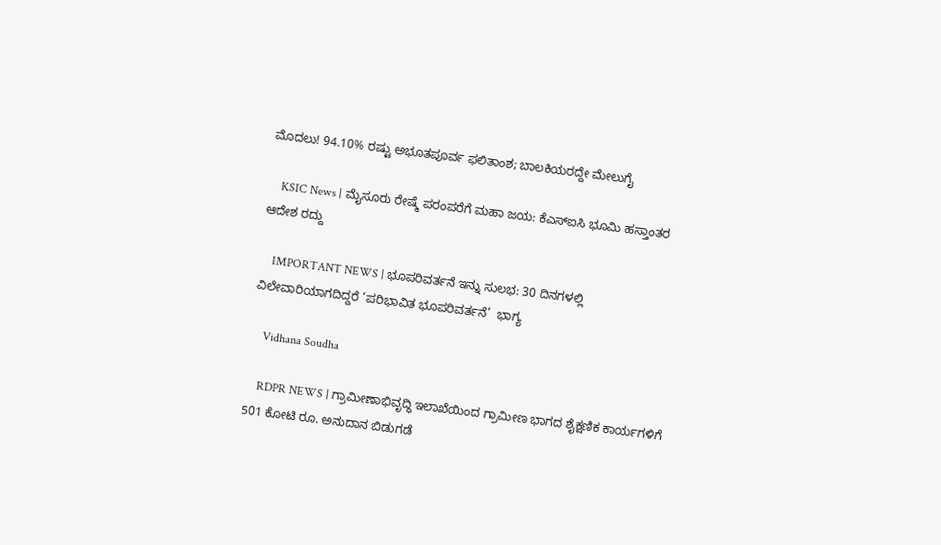ಮೊದಲು! 94.10% ರಷ್ಟು ಅಭೂತಪೂರ್ವ ಫಲಿತಾಂಶ; ಬಾಲಕಿಯರದ್ದೇ ಮೇಲುಗೈ

    KSIC News | ಮೈಸೂರು ರೇಷ್ಮೆ ಪರಂಪರೆಗೆ ಮಹಾ ಜಯ: ಕೆಎಸ್‌ಐಸಿ ಭೂಮಿ ಹಸ್ತಾಂತರ ಆದೇಶ ರದ್ದು

    IMPORTANT NEWS | ಭೂಪರಿವರ್ತನೆ ಇನ್ನು ಸುಲಭ: 30 ದಿನಗಳಲ್ಲಿ ವಿಲೇವಾರಿಯಾಗದಿದ್ದರೆ ‘ಪರಿಭಾವಿತ ಭೂಪರಿವರ್ತನೆ’  ಭಾಗ್ಯ

    Vidhana Soudha

    RDPR NEWS | ಗ್ರಾಮೀಣಾಭಿವೃದ್ಧಿ ಇಲಾಖೆಯಿಂದ ಗ್ರಾಮೀಣ ಭಾಗದ ಶೈಕ್ಷಣಿಕ ಕಾರ್ಯಗಳಿಗೆ‌ 501 ಕೋಟಿ ರೂ. ಅನುದಾನ ಬಿಡುಗಡೆ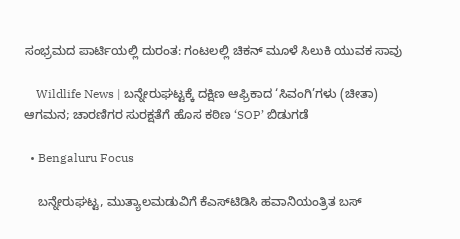ಸಂಭ್ರಮದ ಪಾರ್ಟಿಯಲ್ಲಿ ದುರಂತ: ಗಂಟಲಲ್ಲಿ ಚಿಕನ್ ಮೂಳೆ ಸಿಲುಕಿ ಯುವಕ ಸಾವು

    Wildlife News | ಬನ್ನೇರುಘಟ್ಟಕ್ಕೆ ದಕ್ಷಿಣ ಆಫ್ರಿಕಾದ ‘ಸಿವಂಗಿ’ಗಳು (ಚೀತಾ) ಆಗಮನ; ಚಾರಣಿಗರ ಸುರಕ್ಷತೆಗೆ ಹೊಸ ಕಠಿಣ ‘SOP’ ಬಿಡುಗಡೆ

  • Bengaluru Focus

    ಬನ್ನೇರುಘಟ್ಟ, ಮುತ್ಯಾಲಮಡುವಿಗೆ ಕೆಎಸ್‌ಟಿಡಿಸಿ ಹವಾನಿಯಂತ್ರಿತ ಬಸ್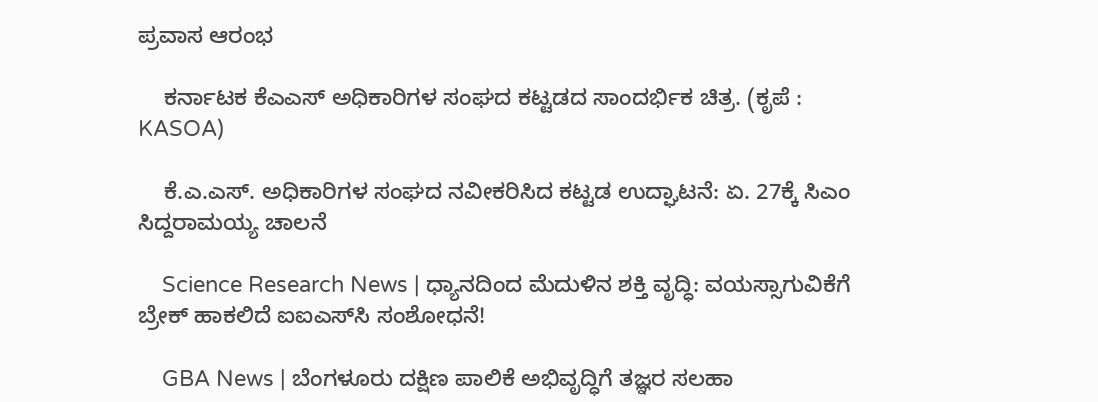ಪ್ರವಾಸ ಆರಂಭ

    ಕರ್ನಾಟಕ ಕೆಎಎಸ್ ಅಧಿಕಾರಿಗಳ ಸಂಘದ ಕಟ್ಟಡದ ಸಾಂದರ್ಭಿಕ ಚಿತ್ರ. (ಕೃಪೆ : KASOA)

    ಕೆ.ಎ.ಎಸ್. ಅಧಿಕಾರಿಗಳ ಸಂಘದ ನವೀಕರಿಸಿದ ಕಟ್ಟಡ ಉದ್ಘಾಟನೆ: ಏ. 27ಕ್ಕೆ ಸಿಎಂ ಸಿದ್ದರಾಮಯ್ಯ ಚಾಲನೆ

    Science Research News | ಧ್ಯಾನದಿಂದ ಮೆದುಳಿನ ಶಕ್ತಿ ವೃದ್ಧಿ: ವಯಸ್ಸಾಗುವಿಕೆಗೆ ಬ್ರೇಕ್ ಹಾಕಲಿದೆ ಐಐಎಸ್‌ಸಿ ಸಂಶೋಧನೆ!

    GBA News | ಬೆಂಗಳೂರು ದಕ್ಷಿಣ ಪಾಲಿಕೆ ಅಭಿವೃದ್ಧಿಗೆ ತಜ್ಞರ ಸಲಹಾ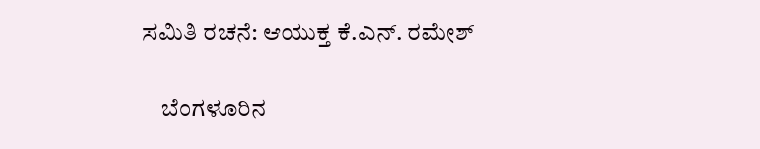ಸಮಿತಿ ರಚನೆ: ಆಯುಕ್ತ ಕೆ.ಎನ್. ರಮೇಶ್

    ಬೆಂಗಳೂರಿನ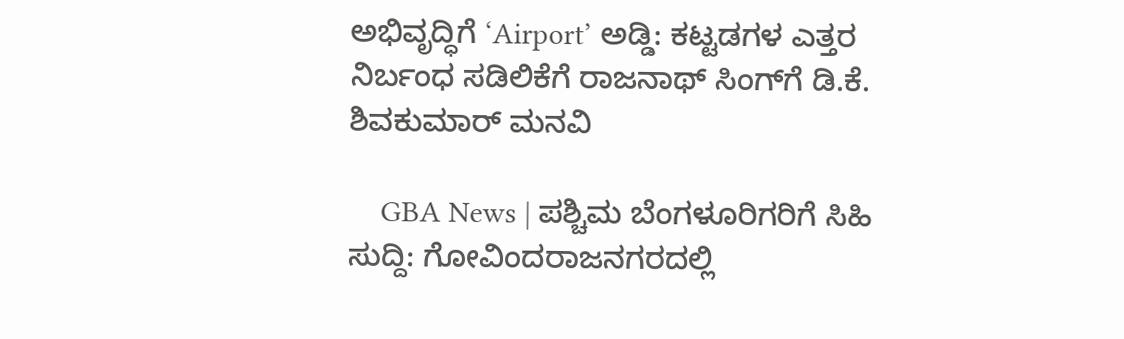ಅಭಿವೃದ್ಧಿಗೆ ‘Airport’ ಅಡ್ಡಿ: ಕಟ್ಟಡಗಳ ಎತ್ತರ ನಿರ್ಬಂಧ ಸಡಿಲಿಕೆಗೆ ರಾಜನಾಥ್ ಸಿಂಗ್‌ಗೆ ಡಿ.ಕೆ. ಶಿವಕುಮಾರ್ ಮನವಿ

    GBA News | ಪಶ್ಚಿಮ ಬೆಂಗಳೂರಿಗರಿಗೆ ಸಿಹಿ ಸುದ್ದಿ: ಗೋವಿಂದರಾಜನಗರದಲ್ಲಿ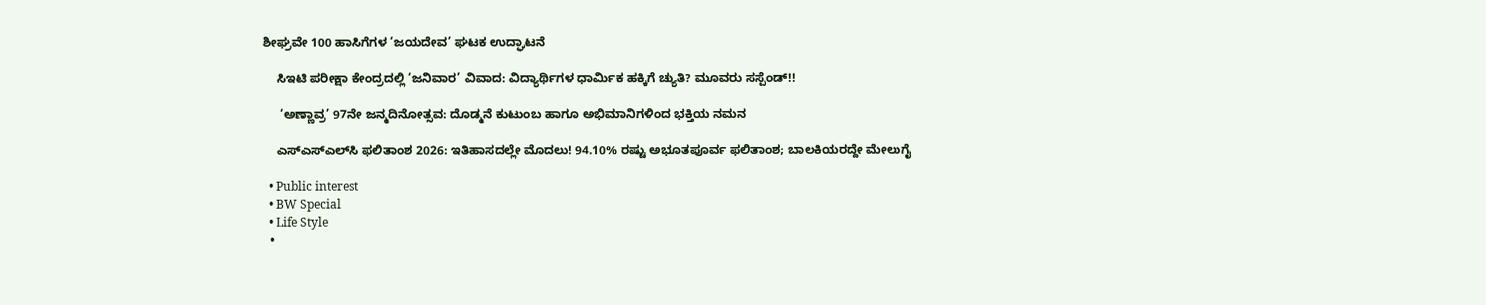ಶೀಘ್ರವೇ 100 ಹಾಸಿಗೆಗಳ ‘ಜಯದೇವ’ ಘಟಕ ಉದ್ಘಾಟನೆ

    ಸಿಇಟಿ ಪರೀಕ್ಷಾ ಕೇಂದ್ರದಲ್ಲಿ ‘ಜನಿವಾರ’ ವಿವಾದ: ವಿದ್ಯಾರ್ಥಿಗಳ ಧಾರ್ಮಿಕ ಹಕ್ಕಿಗೆ ಚ್ಯುತಿ? ಮೂವರು ಸಸ್ಪೆಂಡ್!!

     ‘ಅಣ್ಣಾವ್ರ’ 97ನೇ ಜನ್ಮದಿನೋತ್ಸವ: ದೊಡ್ಮನೆ ಕುಟುಂಬ ಹಾಗೂ ಅಭಿಮಾನಿಗಳಿಂದ ಭಕ್ತಿಯ ನಮನ

    ಎಸ್‌ಎಸ್‌ಎಲ್‌ಸಿ ಫಲಿತಾಂಶ 2026: ಇತಿಹಾಸದಲ್ಲೇ ಮೊದಲು! 94.10% ರಷ್ಟು ಅಭೂತಪೂರ್ವ ಫಲಿತಾಂಶ; ಬಾಲಕಿಯರದ್ದೇ ಮೇಲುಗೈ

  • Public interest
  • BW Special
  • Life Style
  •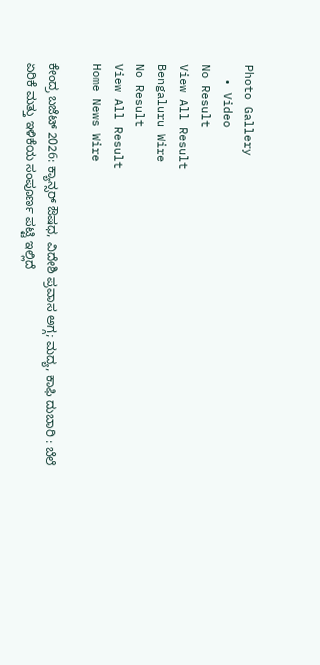Photo Gallery
  • Video
No Result
View All Result
Bengaluru Wire
No Result
View All Result
Home News Wire

ಕೇಂದ್ರ ಬಜೆಟ್ 2026: ಕ್ಯಾನ್ಸರ್ ಔಷಧ, ವಿದೇಶಿ ಪ್ರವಾಸ ಅಗ್ಗ; ಮದ್ಯ, ಕಾಫಿ ದುಬಾರಿ : ಬೆಲೆ ಏರಿಕೆ ಮತ್ತು ಇಳಿಕೆಯ ಸಂಪೂರ್ಣ ಪಟ್ಟಿ ಇಲ್ಲಿದೆ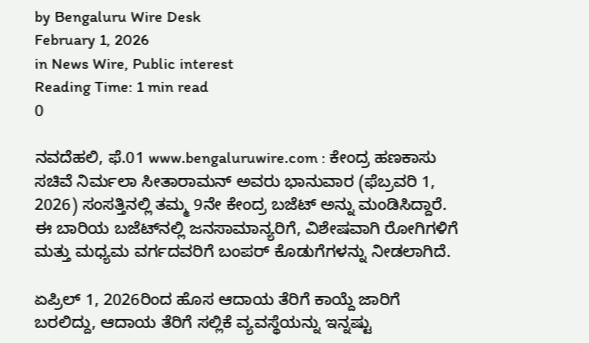by Bengaluru Wire Desk
February 1, 2026
in News Wire, Public interest
Reading Time: 1 min read
0

ನವದೆಹಲಿ, ಫೆ.01 www.bengaluruwire.com : ಕೇಂದ್ರ ಹಣಕಾಸು ಸಚಿವೆ ನಿರ್ಮಲಾ ಸೀತಾರಾಮನ್ ಅವರು ಭಾನುವಾರ (ಫೆಬ್ರವರಿ 1, 2026) ಸಂಸತ್ತಿನಲ್ಲಿ ತಮ್ಮ 9ನೇ ಕೇಂದ್ರ ಬಜೆಟ್ ಅನ್ನು ಮಂಡಿಸಿದ್ದಾರೆ. ಈ ಬಾರಿಯ ಬಜೆಟ್‌ನಲ್ಲಿ ಜನಸಾಮಾನ್ಯರಿಗೆ, ವಿಶೇಷವಾಗಿ ರೋಗಿಗಳಿಗೆ ಮತ್ತು ಮಧ್ಯಮ ವರ್ಗದವರಿಗೆ ಬಂಪರ್ ಕೊಡುಗೆಗಳನ್ನು ನೀಡಲಾಗಿದೆ.

ಏಪ್ರಿಲ್ 1, 2026ರಿಂದ ಹೊಸ ಆದಾಯ ತೆರಿಗೆ ಕಾಯ್ದೆ ಜಾರಿಗೆ ಬರಲಿದ್ದು, ಆದಾಯ ತೆರಿಗೆ ಸಲ್ಲಿಕೆ ವ್ಯವಸ್ಥೆಯನ್ನು ಇನ್ನಷ್ಟು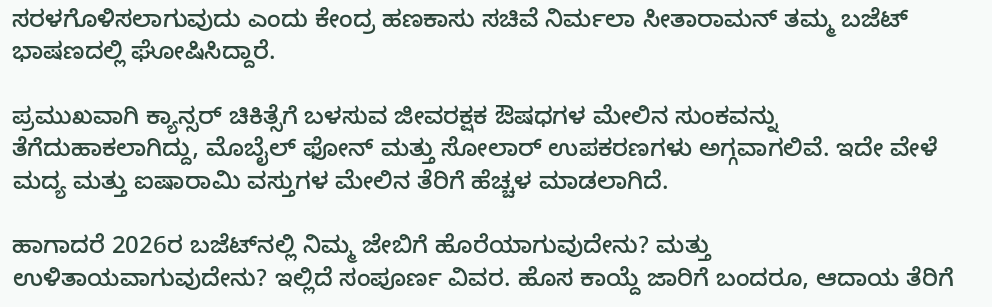ಸರಳಗೊಳಿಸಲಾಗುವುದು ಎಂದು ಕೇಂದ್ರ ಹಣಕಾಸು ಸಚಿವೆ ನಿರ್ಮಲಾ ಸೀತಾರಾಮನ್ ತಮ್ಮ ಬಜೆಟ್ ಭಾಷಣದಲ್ಲಿ ಘೋಷಿಸಿದ್ದಾರೆ.

ಪ್ರಮುಖವಾಗಿ ಕ್ಯಾನ್ಸರ್ ಚಿಕಿತ್ಸೆಗೆ ಬಳಸುವ ಜೀವರಕ್ಷಕ ಔಷಧಗಳ ಮೇಲಿನ ಸುಂಕವನ್ನು ತೆಗೆದುಹಾಕಲಾಗಿದ್ದು, ಮೊಬೈಲ್ ಫೋನ್ ಮತ್ತು ಸೋಲಾರ್ ಉಪಕರಣಗಳು ಅಗ್ಗವಾಗಲಿವೆ. ಇದೇ ವೇಳೆ ಮದ್ಯ ಮತ್ತು ಐಷಾರಾಮಿ ವಸ್ತುಗಳ ಮೇಲಿನ ತೆರಿಗೆ ಹೆಚ್ಚಳ ಮಾಡಲಾಗಿದೆ.

ಹಾಗಾದರೆ 2026ರ ಬಜೆಟ್‌ನಲ್ಲಿ ನಿಮ್ಮ ಜೇಬಿಗೆ ಹೊರೆಯಾಗುವುದೇನು? ಮತ್ತು ಉಳಿತಾಯವಾಗುವುದೇನು? ಇಲ್ಲಿದೆ ಸಂಪೂರ್ಣ ವಿವರ. ಹೊಸ ಕಾಯ್ದೆ ಜಾರಿಗೆ ಬಂದರೂ, ಆದಾಯ ತೆರಿಗೆ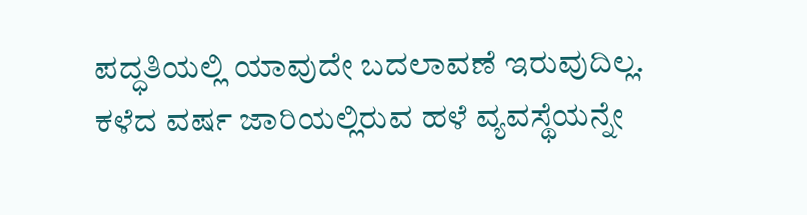ಪದ್ಧತಿಯಲ್ಲಿ ಯಾವುದೇ ಬದಲಾವಣೆ ಇರುವುದಿಲ್ಲ. ಕಳೆದ ವರ್ಷ ಜಾರಿಯಲ್ಲಿರುವ ಹಳೆ ವ್ಯವಸ್ಥೆಯನ್ನೇ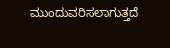ಮುಂದುವರಿಸಲಾಗುತ್ತದೆ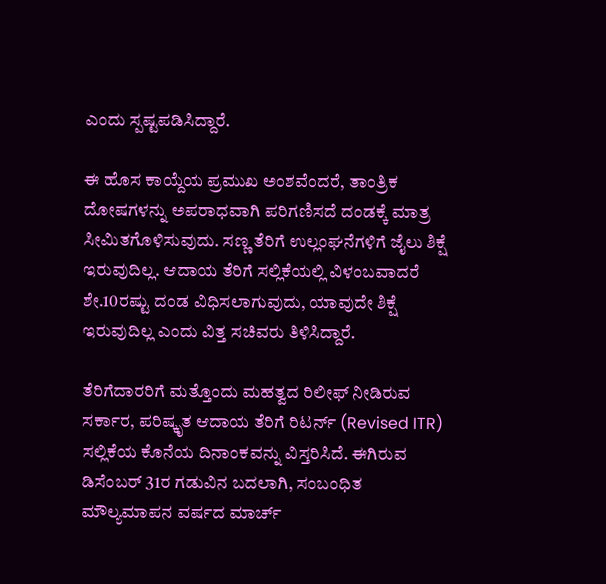ಎಂದು ಸ್ಪಷ್ಟಪಡಿಸಿದ್ದಾರೆ.

ಈ ಹೊಸ ಕಾಯ್ದೆಯ ಪ್ರಮುಖ ಅಂಶವೆಂದರೆ, ತಾಂತ್ರಿಕ ದೋಷಗಳನ್ನು ಅಪರಾಧವಾಗಿ ಪರಿಗಣಿಸದೆ ದಂಡಕ್ಕೆ ಮಾತ್ರ ಸೀಮಿತಗೊಳಿಸುವುದು. ಸಣ್ಣ ತೆರಿಗೆ ಉಲ್ಲಂಘನೆಗಳಿಗೆ ಜೈಲು ಶಿಕ್ಷೆ ಇರುವುದಿಲ್ಲ. ಆದಾಯ ತೆರಿಗೆ ಸಲ್ಲಿಕೆಯಲ್ಲಿ ವಿಳಂಬವಾದರೆ ಶೇ.10ರಷ್ಟು ದಂಡ ವಿಧಿಸಲಾಗುವುದು, ಯಾವುದೇ ಶಿಕ್ಷೆ ಇರುವುದಿಲ್ಲ ಎಂದು ವಿತ್ತ ಸಚಿವರು ತಿಳಿಸಿದ್ದಾರೆ.

ತೆರಿಗೆದಾರರಿಗೆ ಮತ್ತೊಂದು ಮಹತ್ವದ ರಿಲೀಫ್ ನೀಡಿರುವ ಸರ್ಕಾರ, ಪರಿಷ್ಕೃತ ಆದಾಯ ತೆರಿಗೆ ರಿಟರ್ನ್ (Revised ITR) ಸಲ್ಲಿಕೆಯ ಕೊನೆಯ ದಿನಾಂಕವನ್ನು ವಿಸ್ತರಿಸಿದೆ. ಈಗಿರುವ ಡಿಸೆಂಬರ್ 31ರ ಗಡುವಿನ ಬದಲಾಗಿ, ಸಂಬಂಧಿತ ಮೌಲ್ಯಮಾಪನ ವರ್ಷದ ಮಾರ್ಚ್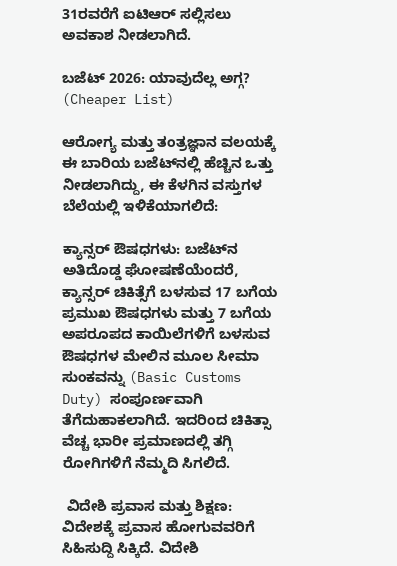31ರವರೆಗೆ ಐಟಿಆರ್ ಸಲ್ಲಿಸಲು ಅವಕಾಶ ನೀಡಲಾಗಿದೆ.

ಬಜೆಟ್ 2026: ಯಾವುದೆಲ್ಲ ಅಗ್ಗ? (Cheaper List)

ಆರೋಗ್ಯ ಮತ್ತು ತಂತ್ರಜ್ಞಾನ ವಲಯಕ್ಕೆ ಈ ಬಾರಿಯ ಬಜೆಟ್‌ನಲ್ಲಿ ಹೆಚ್ಚಿನ ಒತ್ತು ನೀಡಲಾಗಿದ್ದು, ಈ ಕೆಳಗಿನ ವಸ್ತುಗಳ ಬೆಲೆಯಲ್ಲಿ ಇಳಿಕೆಯಾಗಲಿದೆ:

ಕ್ಯಾನ್ಸರ್ ಔಷಧಗಳು: ಬಜೆಟ್‌ನ ಅತಿದೊಡ್ಡ ಘೋಷಣೆಯೆಂದರೆ, ಕ್ಯಾನ್ಸರ್ ಚಿಕಿತ್ಸೆಗೆ ಬಳಸುವ 17 ಬಗೆಯ ಪ್ರಮುಖ ಔಷಧಗಳು ಮತ್ತು 7 ಬಗೆಯ ಅಪರೂಪದ ಕಾಯಿಲೆಗಳಿಗೆ ಬಳಸುವ ಔಷಧಗಳ ಮೇಲಿನ ಮೂಲ ಸೀಮಾ ಸುಂಕವನ್ನು (Basic Customs Duty) ಸಂಪೂರ್ಣವಾಗಿ ತೆಗೆದುಹಾಕಲಾಗಿದೆ. ಇದರಿಂದ ಚಿಕಿತ್ಸಾ ವೆಚ್ಚ ಭಾರೀ ಪ್ರಮಾಣದಲ್ಲಿ ತಗ್ಗಿ ರೋಗಿಗಳಿಗೆ ನೆಮ್ಮದಿ ಸಿಗಲಿದೆ.

 ವಿದೇಶಿ ಪ್ರವಾಸ ಮತ್ತು ಶಿಕ್ಷಣ: ವಿದೇಶಕ್ಕೆ ಪ್ರವಾಸ ಹೋಗುವವರಿಗೆ ಸಿಹಿಸುದ್ದಿ ಸಿಕ್ಕಿದೆ. ವಿದೇಶಿ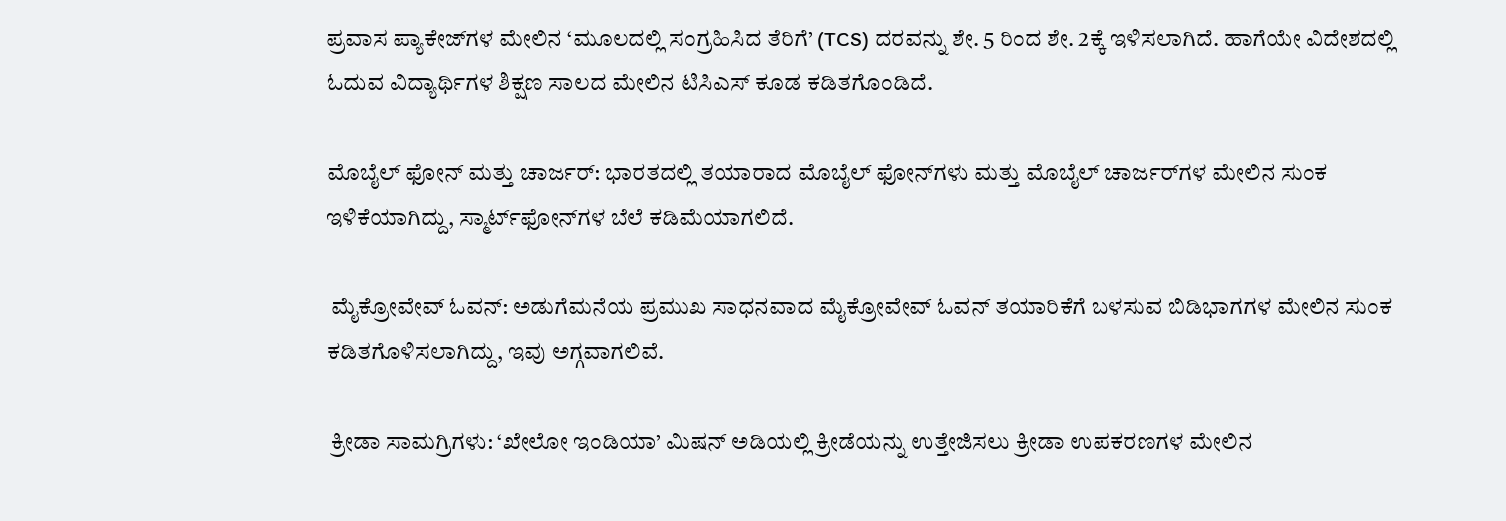ಪ್ರವಾಸ ಪ್ಯಾಕೇಜ್‌ಗಳ ಮೇಲಿನ ‘ಮೂಲದಲ್ಲಿ ಸಂಗ್ರಹಿಸಿದ ತೆರಿಗೆ’ (TCS) ದರವನ್ನು ಶೇ. 5 ರಿಂದ ಶೇ. 2ಕ್ಕೆ ಇಳಿಸಲಾಗಿದೆ. ಹಾಗೆಯೇ ವಿದೇಶದಲ್ಲಿ ಓದುವ ವಿದ್ಯಾರ್ಥಿಗಳ ಶಿಕ್ಷಣ ಸಾಲದ ಮೇಲಿನ ಟಿಸಿಎಸ್ ಕೂಡ ಕಡಿತಗೊಂಡಿದೆ.

ಮೊಬೈಲ್ ಫೋನ್ ಮತ್ತು ಚಾರ್ಜರ್‌: ಭಾರತದಲ್ಲಿ ತಯಾರಾದ ಮೊಬೈಲ್ ಫೋನ್‌ಗಳು ಮತ್ತು ಮೊಬೈಲ್ ಚಾರ್ಜರ್‌ಗಳ ಮೇಲಿನ ಸುಂಕ ಇಳಿಕೆಯಾಗಿದ್ದು, ಸ್ಮಾರ್ಟ್‌ಫೋನ್‌ಗಳ ಬೆಲೆ ಕಡಿಮೆಯಾಗಲಿದೆ.

 ಮೈಕ್ರೋವೇವ್ ಓವನ್: ಅಡುಗೆಮನೆಯ ಪ್ರಮುಖ ಸಾಧನವಾದ ಮೈಕ್ರೋವೇವ್ ಓವನ್ ತಯಾರಿಕೆಗೆ ಬಳಸುವ ಬಿಡಿಭಾಗಗಳ ಮೇಲಿನ ಸುಂಕ ಕಡಿತಗೊಳಿಸಲಾಗಿದ್ದು, ಇವು ಅಗ್ಗವಾಗಲಿವೆ.

 ಕ್ರೀಡಾ ಸಾಮಗ್ರಿಗಳು: ‘ಖೇಲೋ ಇಂಡಿಯಾ’ ಮಿಷನ್ ಅಡಿಯಲ್ಲಿ ಕ್ರೀಡೆಯನ್ನು ಉತ್ತೇಜಿಸಲು ಕ್ರೀಡಾ ಉಪಕರಣಗಳ ಮೇಲಿನ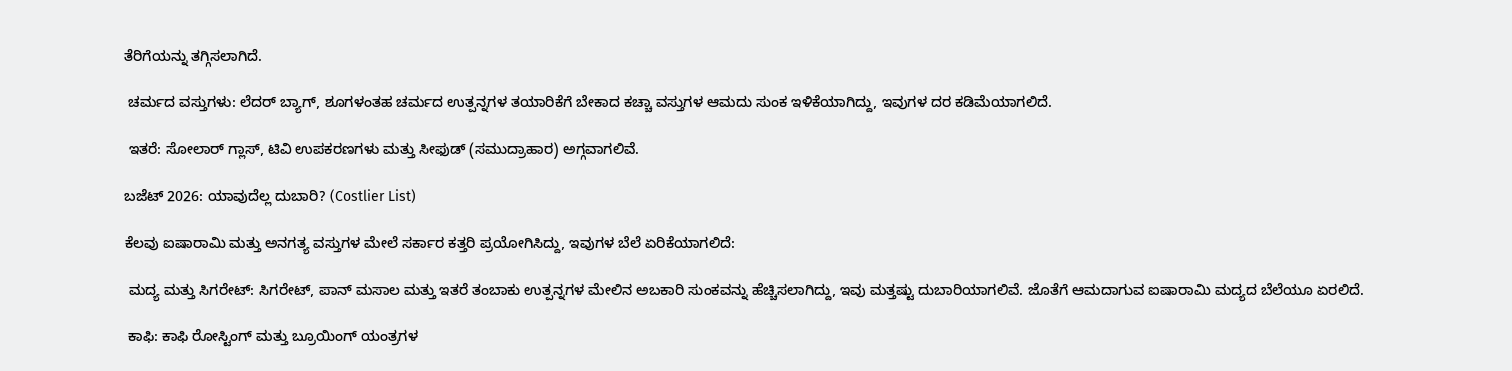ತೆರಿಗೆಯನ್ನು ತಗ್ಗಿಸಲಾಗಿದೆ.

 ಚರ್ಮದ ವಸ್ತುಗಳು: ಲೆದರ್ ಬ್ಯಾಗ್, ಶೂಗಳಂತಹ ಚರ್ಮದ ಉತ್ಪನ್ನಗಳ ತಯಾರಿಕೆಗೆ ಬೇಕಾದ ಕಚ್ಚಾ ವಸ್ತುಗಳ ಆಮದು ಸುಂಕ ಇಳಿಕೆಯಾಗಿದ್ದು, ಇವುಗಳ ದರ ಕಡಿಮೆಯಾಗಲಿದೆ.

 ಇತರೆ: ಸೋಲಾರ್ ಗ್ಲಾಸ್, ಟಿವಿ ಉಪಕರಣಗಳು ಮತ್ತು ಸೀಫುಡ್ (ಸಮುದ್ರಾಹಾರ) ಅಗ್ಗವಾಗಲಿವೆ.

ಬಜೆಟ್ 2026: ಯಾವುದೆಲ್ಲ ದುಬಾರಿ? (Costlier List)

ಕೆಲವು ಐಷಾರಾಮಿ ಮತ್ತು ಅನಗತ್ಯ ವಸ್ತುಗಳ ಮೇಲೆ ಸರ್ಕಾರ ಕತ್ತರಿ ಪ್ರಯೋಗಿಸಿದ್ದು, ಇವುಗಳ ಬೆಲೆ ಏರಿಕೆಯಾಗಲಿದೆ:

 ಮದ್ಯ ಮತ್ತು ಸಿಗರೇಟ್: ಸಿಗರೇಟ್, ಪಾನ್ ಮಸಾಲ ಮತ್ತು ಇತರೆ ತಂಬಾಕು ಉತ್ಪನ್ನಗಳ ಮೇಲಿನ ಅಬಕಾರಿ ಸುಂಕವನ್ನು ಹೆಚ್ಚಿಸಲಾಗಿದ್ದು, ಇವು ಮತ್ತಷ್ಟು ದುಬಾರಿಯಾಗಲಿವೆ. ಜೊತೆಗೆ ಆಮದಾಗುವ ಐಷಾರಾಮಿ ಮದ್ಯದ ಬೆಲೆಯೂ ಏರಲಿದೆ.

 ಕಾಫಿ: ಕಾಫಿ ರೋಸ್ಟಿಂಗ್ ಮತ್ತು ಬ್ರೂಯಿಂಗ್ ಯಂತ್ರಗಳ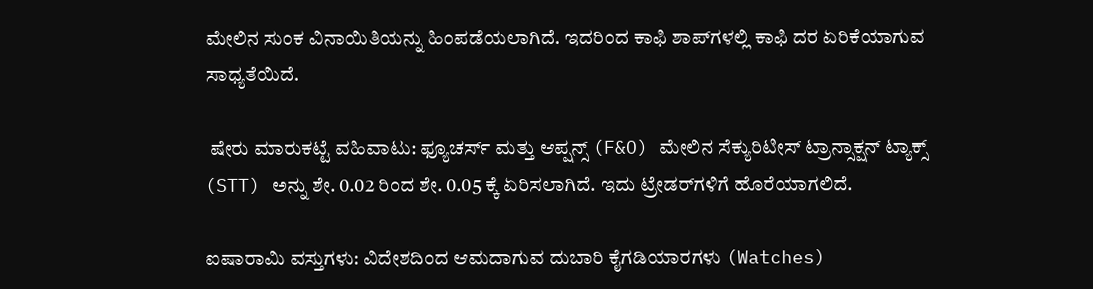ಮೇಲಿನ ಸುಂಕ ವಿನಾಯಿತಿಯನ್ನು ಹಿಂಪಡೆಯಲಾಗಿದೆ. ಇದರಿಂದ ಕಾಫಿ ಶಾಪ್‌ಗಳಲ್ಲಿ ಕಾಫಿ ದರ ಏರಿಕೆಯಾಗುವ ಸಾಧ್ಯತೆಯಿದೆ.

 ಷೇರು ಮಾರುಕಟ್ಟೆ ವಹಿವಾಟು: ಫ್ಯೂಚರ್ಸ್ ಮತ್ತು ಆಪ್ಷನ್ಸ್ (F&O) ಮೇಲಿನ ಸೆಕ್ಯುರಿಟೀಸ್ ಟ್ರಾನ್ಸಾಕ್ಷನ್ ಟ್ಯಾಕ್ಸ್ (STT) ಅನ್ನು ಶೇ. 0.02 ರಿಂದ ಶೇ. 0.05 ಕ್ಕೆ ಏರಿಸಲಾಗಿದೆ. ಇದು ಟ್ರೇಡರ್‌ಗಳಿಗೆ ಹೊರೆಯಾಗಲಿದೆ.

ಐಷಾರಾಮಿ ವಸ್ತುಗಳು: ವಿದೇಶದಿಂದ ಆಮದಾಗುವ ದುಬಾರಿ ಕೈಗಡಿಯಾರಗಳು (Watches)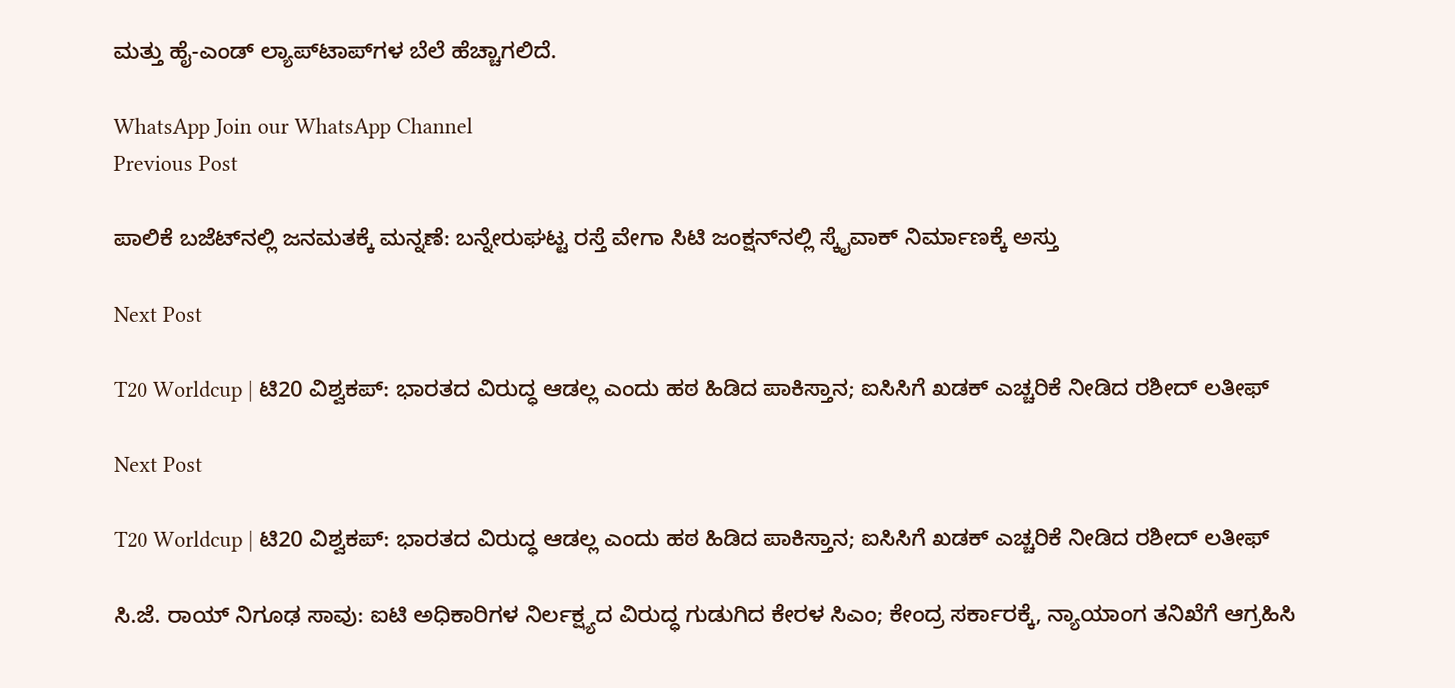ಮತ್ತು ಹೈ-ಎಂಡ್ ಲ್ಯಾಪ್‌ಟಾಪ್‌ಗಳ ಬೆಲೆ ಹೆಚ್ಚಾಗಲಿದೆ.

WhatsApp Join our WhatsApp Channel
Previous Post

ಪಾಲಿಕೆ ಬಜೆಟ್‌ನಲ್ಲಿ ಜನಮತಕ್ಕೆ ಮನ್ನಣೆ: ಬನ್ನೇರುಘಟ್ಟ ರಸ್ತೆ ವೇಗಾ ಸಿಟಿ ಜಂಕ್ಷನ್‌ನಲ್ಲಿ ಸ್ಕೈವಾಕ್ ನಿರ್ಮಾಣಕ್ಕೆ ಅಸ್ತು

Next Post

T20 Worldcup | ಟಿ20 ವಿಶ್ವಕಪ್: ಭಾರತದ ವಿರುದ್ಧ ಆಡಲ್ಲ ಎಂದು ಹಠ ಹಿಡಿದ ಪಾಕಿಸ್ತಾನ; ಐಸಿಸಿಗೆ ಖಡಕ್ ಎಚ್ಚರಿಕೆ ನೀಡಿದ ರಶೀದ್ ಲತೀಫ್

Next Post

T20 Worldcup | ಟಿ20 ವಿಶ್ವಕಪ್: ಭಾರತದ ವಿರುದ್ಧ ಆಡಲ್ಲ ಎಂದು ಹಠ ಹಿಡಿದ ಪಾಕಿಸ್ತಾನ; ಐಸಿಸಿಗೆ ಖಡಕ್ ಎಚ್ಚರಿಕೆ ನೀಡಿದ ರಶೀದ್ ಲತೀಫ್

ಸಿ.ಜೆ. ರಾಯ್ ನಿಗೂಢ ಸಾವು: ಐಟಿ ಅಧಿಕಾರಿಗಳ ನಿರ್ಲಕ್ಷ್ಯದ ವಿರುದ್ಧ ಗುಡುಗಿದ ಕೇರಳ ಸಿಎಂ; ಕೇಂದ್ರ ಸರ್ಕಾರಕ್ಕೆ, ನ್ಯಾಯಾಂಗ ತನಿಖೆಗೆ ಆಗ್ರಹಿಸಿ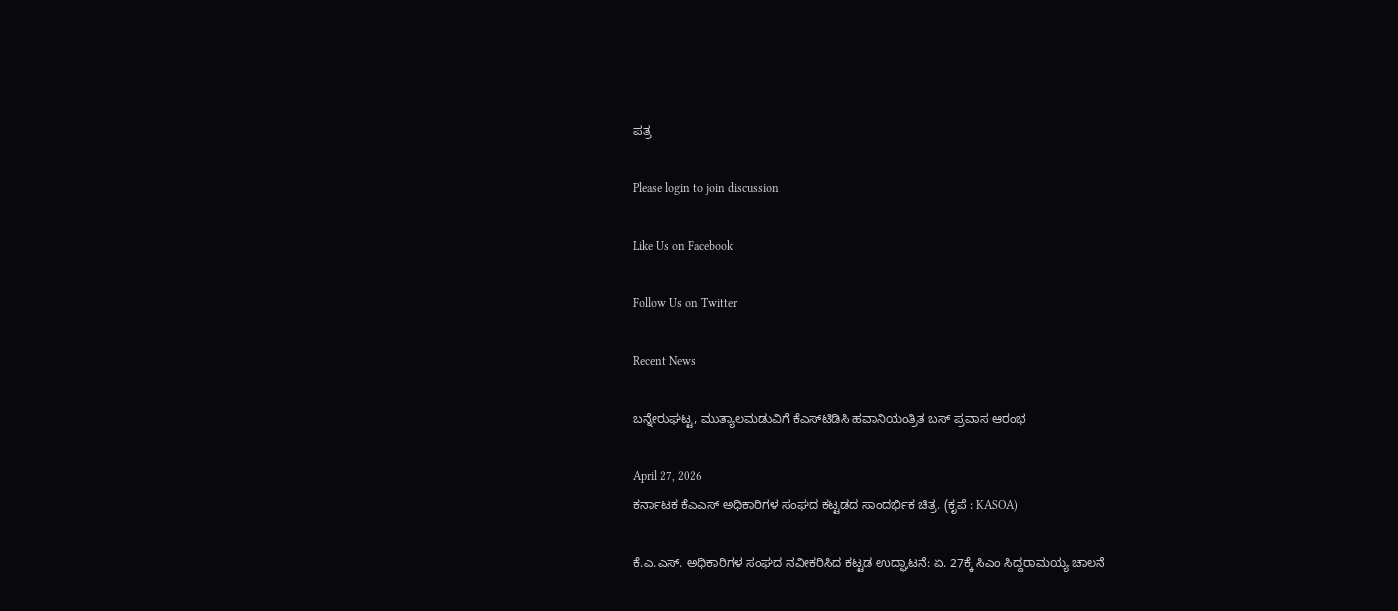ಪತ್ರ

Please login to join discussion

Like Us on Facebook

Follow Us on Twitter

Recent News

ಬನ್ನೇರುಘಟ್ಟ, ಮುತ್ಯಾಲಮಡುವಿಗೆ ಕೆಎಸ್‌ಟಿಡಿಸಿ ಹವಾನಿಯಂತ್ರಿತ ಬಸ್ ಪ್ರವಾಸ ಆರಂಭ

April 27, 2026
ಕರ್ನಾಟಕ ಕೆಎಎಸ್ ಅಧಿಕಾರಿಗಳ ಸಂಘದ ಕಟ್ಟಡದ ಸಾಂದರ್ಭಿಕ ಚಿತ್ರ. (ಕೃಪೆ : KASOA)

ಕೆ.ಎ.ಎಸ್. ಅಧಿಕಾರಿಗಳ ಸಂಘದ ನವೀಕರಿಸಿದ ಕಟ್ಟಡ ಉದ್ಘಾಟನೆ: ಏ. 27ಕ್ಕೆ ಸಿಎಂ ಸಿದ್ದರಾಮಯ್ಯ ಚಾಲನೆ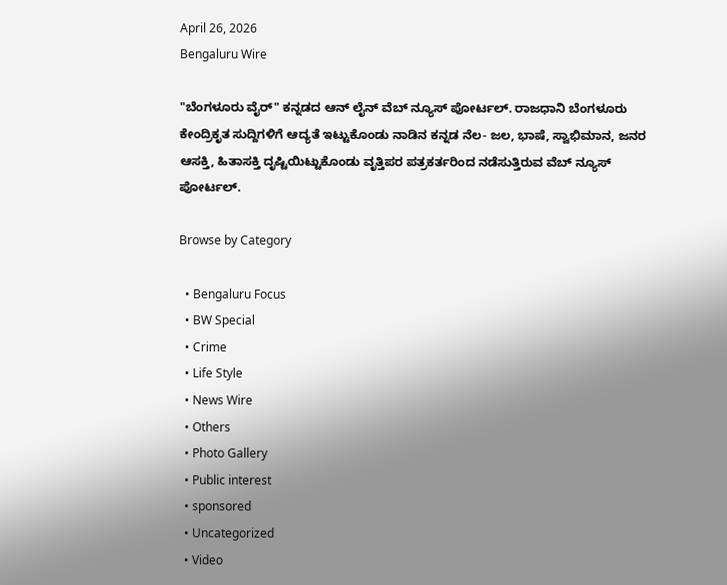April 26, 2026
Bengaluru Wire

"ಬೆಂಗಳೂರು ವೈರ್" ಕನ್ನಡದ ಆನ್ ಲೈನ್ ವೆಬ್ ನ್ಯೂಸ್ ಪೋರ್ಟಲ್. ರಾಜಧಾನಿ ಬೆಂಗಳೂರು ಕೇಂದ್ರಿಕೃತ ಸುದ್ದಿಗಳಿಗೆ ಆದ್ಯತೆ ಇಟ್ಟುಕೊಂಡು ನಾಡಿನ ಕನ್ನಡ ನೆಲ- ಜಲ, ಭಾಷೆ, ಸ್ವಾಭಿಮಾನ, ಜನರ ಆಸಕ್ತಿ, ಹಿತಾಸಕ್ತಿ ದೃಷ್ಟಿಯಿಟ್ಟುಕೊಂಡು ವೃತ್ತಿಪರ ಪತ್ರಕರ್ತರಿಂದ ನಡೆಸುತ್ತಿರುವ ವೆಬ್ ನ್ಯೂಸ್ ಪೋರ್ಟಲ್.

Browse by Category

  • Bengaluru Focus
  • BW Special
  • Crime
  • Life Style
  • News Wire
  • Others
  • Photo Gallery
  • Public interest
  • sponsored
  • Uncategorized
  • Video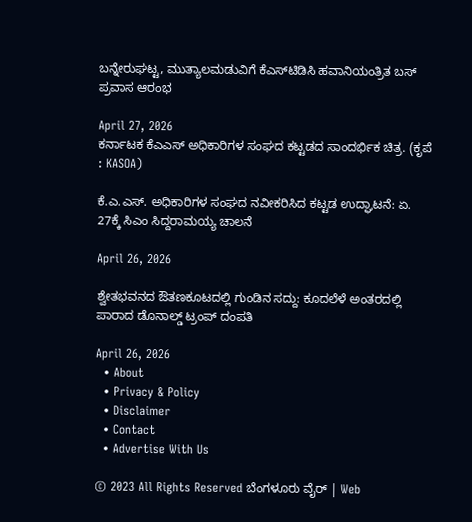ಬನ್ನೇರುಘಟ್ಟ, ಮುತ್ಯಾಲಮಡುವಿಗೆ ಕೆಎಸ್‌ಟಿಡಿಸಿ ಹವಾನಿಯಂತ್ರಿತ ಬಸ್ ಪ್ರವಾಸ ಆರಂಭ

April 27, 2026
ಕರ್ನಾಟಕ ಕೆಎಎಸ್ ಅಧಿಕಾರಿಗಳ ಸಂಘದ ಕಟ್ಟಡದ ಸಾಂದರ್ಭಿಕ ಚಿತ್ರ. (ಕೃಪೆ : KASOA)

ಕೆ.ಎ.ಎಸ್. ಅಧಿಕಾರಿಗಳ ಸಂಘದ ನವೀಕರಿಸಿದ ಕಟ್ಟಡ ಉದ್ಘಾಟನೆ: ಏ. 27ಕ್ಕೆ ಸಿಎಂ ಸಿದ್ದರಾಮಯ್ಯ ಚಾಲನೆ

April 26, 2026

ಶ್ವೇತಭವನದ ಔತಣಕೂಟದಲ್ಲಿ ಗುಂಡಿನ ಸದ್ದು: ಕೂದಲೆಳೆ ಅಂತರದಲ್ಲಿ ಪಾರಾದ ಡೊನಾಲ್ಡ್ ಟ್ರಂಪ್ ದಂಪತಿ

April 26, 2026
  • About
  • Privacy & Policy
  • Disclaimer
  • Contact
  • Advertise With Us

© 2023 All Rights Reserved ಬೆಂಗಳೂರು ವೈರ್‌ | Web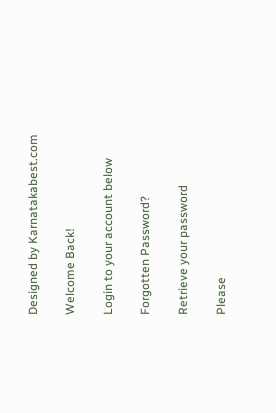Designed by Karnatakabest.com

Welcome Back!

Login to your account below

Forgotten Password?

Retrieve your password

Please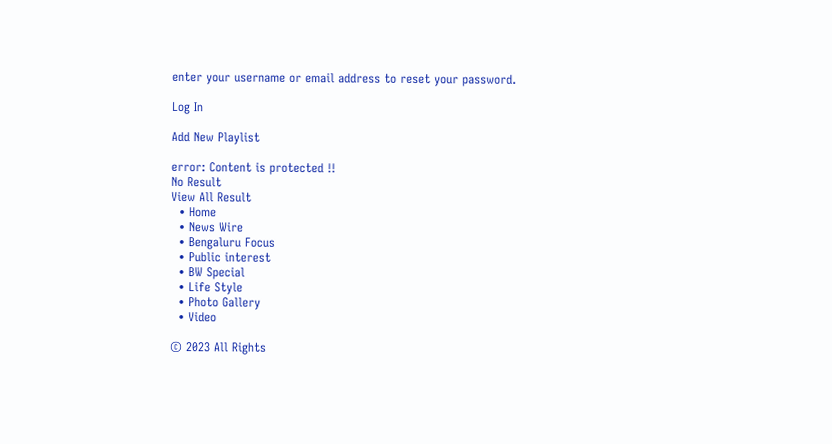enter your username or email address to reset your password.

Log In

Add New Playlist

error: Content is protected !!
No Result
View All Result
  • Home
  • News Wire
  • Bengaluru Focus
  • Public interest
  • BW Special
  • Life Style
  • Photo Gallery
  • Video

© 2023 All Rights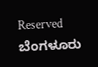Reserved ಬೆಂಗಳೂರು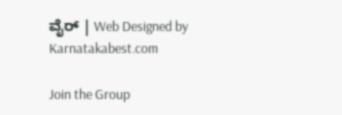ವೈರ್‌ | Web Designed by Karnatakabest.com

Join the Group